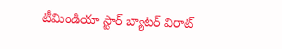టీమిండియా స్టార్ బ్యాటర్ విరాట్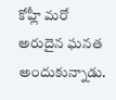కోహ్లీ మరో అరుదైన ఘనత అందుకున్నాడు.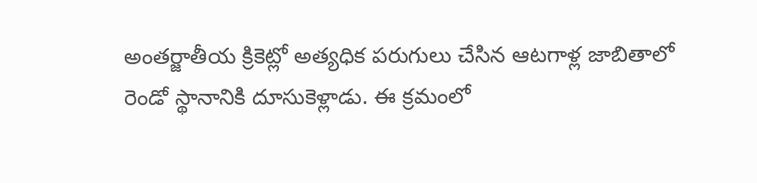అంతర్జాతీయ క్రికెట్లో అత్యధిక పరుగులు చేసిన ఆటగాళ్ల జాబితాలో రెండో స్థానానికి దూసుకెళ్లాడు. ఈ క్రమంలో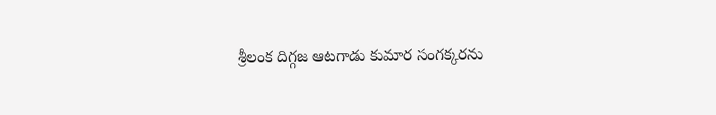శ్రీలంక దిగ్గజ ఆటగాడు కుమార సంగక్కరను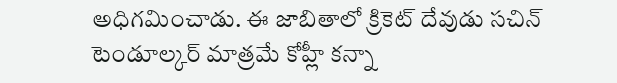అధిగమించాడు. ఈ జాబితాలో క్రికెట్ దేవుడు సచిన్ టెండూల్కర్ మాత్రమే కోహ్లీ కన్నా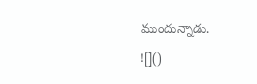ముందున్నాడు.
![]()